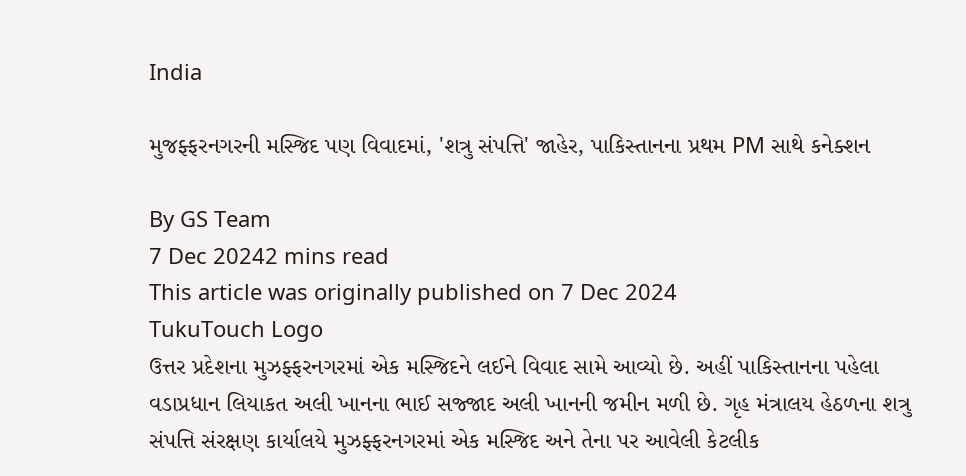India

મુજફ્ફરનગરની મસ્જિદ પણ વિવાદમાં, 'શત્રુ સંપત્તિ' જાહેર, પાકિસ્તાનના પ્રથમ PM સાથે કનેક્શન

By GS Team
7 Dec 20242 mins read
This article was originally published on 7 Dec 2024
TukuTouch Logo
ઉત્તર પ્રદેશના મુઝફ્ફરનગરમાં એક મસ્જિદને લઈને વિવાદ સામે આવ્યો છે. અહીં પાકિસ્તાનના પહેલા વડાપ્રધાન લિયાકત અલી ખાનના ભાઈ સજ્જાદ અલી ખાનની જમીન મળી છે. ગૃહ મંત્રાલય હેઠળના શત્રુ સંપત્તિ સંરક્ષણ કાર્યાલયે મુઝફ્ફરનગરમાં એક મસ્જિદ અને તેના પર આવેલી કેટલીક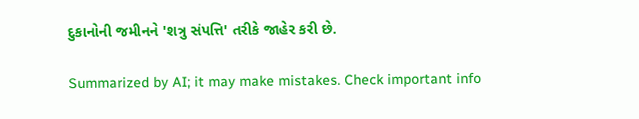દુકાનોની જમીનને 'શત્રુ સંપત્તિ' તરીકે જાહેર કરી છે.

Summarized by AI; it may make mistakes. Check important info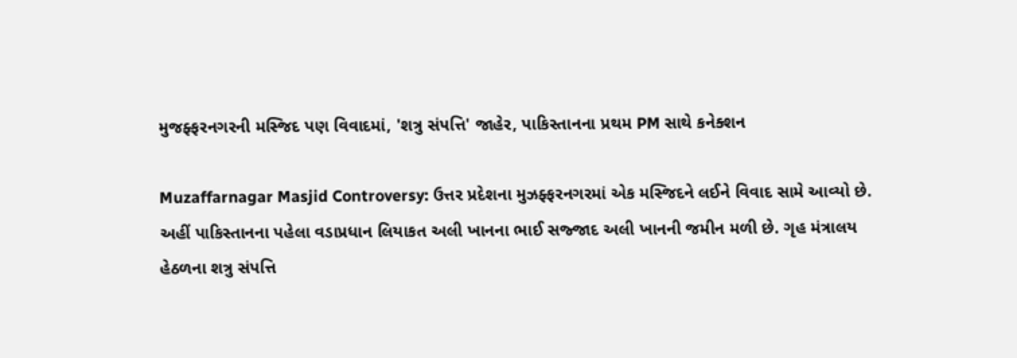મુજફ્ફરનગરની મસ્જિદ પણ વિવાદમાં, 'શત્રુ સંપત્તિ' જાહેર, પાકિસ્તાનના પ્રથમ PM સાથે કનેક્શન

Muzaffarnagar Masjid Controversy: ઉત્તર પ્રદેશના મુઝફ્ફરનગરમાં એક મસ્જિદને લઈને વિવાદ સામે આવ્યો છે. અહીં પાકિસ્તાનના પહેલા વડાપ્રધાન લિયાકત અલી ખાનના ભાઈ સજ્જાદ અલી ખાનની જમીન મળી છે. ગૃહ મંત્રાલય હેઠળના શત્રુ સંપત્તિ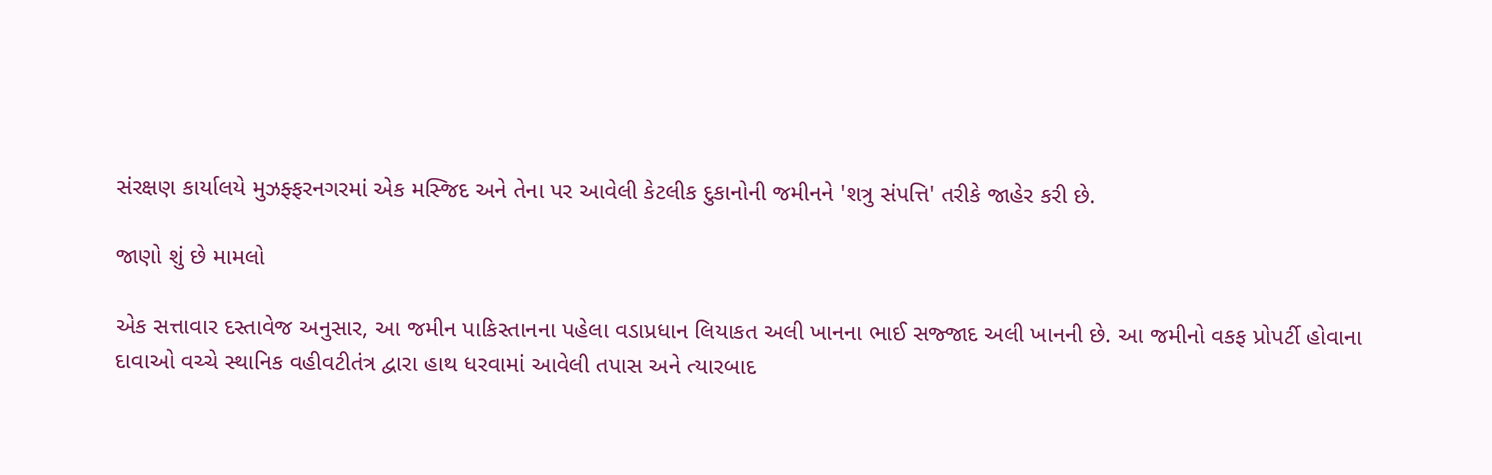સંરક્ષણ કાર્યાલયે મુઝફ્ફરનગરમાં એક મસ્જિદ અને તેના પર આવેલી કેટલીક દુકાનોની જમીનને 'શત્રુ સંપત્તિ' તરીકે જાહેર કરી છે.

જાણો શું છે મામલો

એક સત્તાવાર દસ્તાવેજ અનુસાર, આ જમીન પાકિસ્તાનના પહેલા વડાપ્રધાન લિયાકત અલી ખાનના ભાઈ સજ્જાદ અલી ખાનની છે. આ જમીનો વકફ પ્રોપર્ટી હોવાના દાવાઓ વચ્ચે સ્થાનિક વહીવટીતંત્ર દ્વારા હાથ ધરવામાં આવેલી તપાસ અને ત્યારબાદ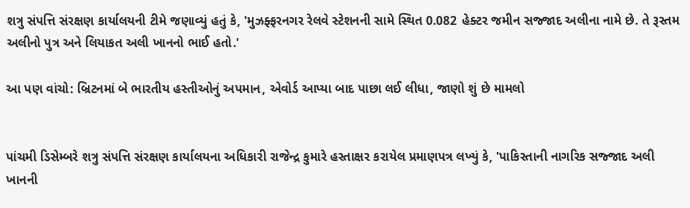શત્રુ સંપત્તિ સંરક્ષણ કાર્યાલયની ટીમે જણાવ્યું હતું કે, 'મુઝફ્ફરનગર રેલવે સ્ટેશનની સામે સ્થિત 0.082 હેક્ટર જમીન સજ્જાદ અલીના નામે છે. તે રૂસ્તમ અલીનો પુત્ર અને લિયાકત અલી ખાનનો ભાઈ હતો.'

આ પણ વાંચો: બ્રિટનમાં બે ભારતીય હસ્તીઓનું અપમાન, એવોર્ડ આપ્યા બાદ પાછા લઈ લીધા, જાણો શું છે મામલો


પાંચમી ડિસેમ્બરે શત્રુ સંપત્તિ સંરક્ષણ કાર્યાલયના અધિકારી રાજેન્દ્ર કુમારે હસ્તાક્ષર કરાયેલ પ્રમાણપત્ર લખ્યું કે, 'પાકિસ્તાની નાગરિક સજ્જાદ અલી ખાનની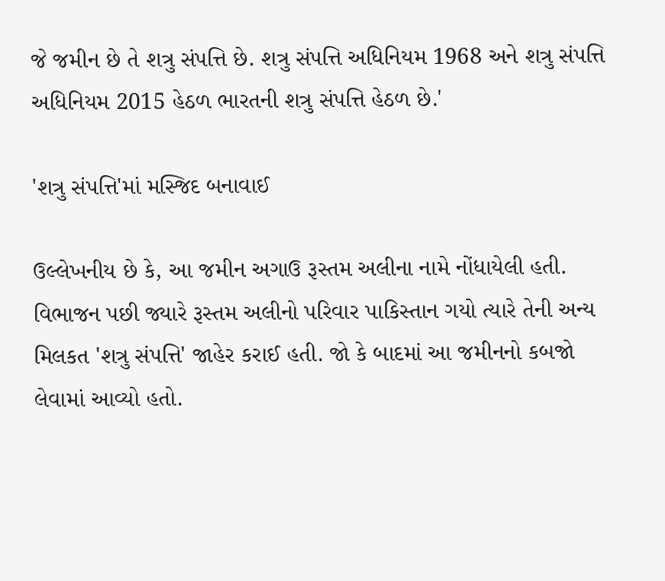જે જમીન છે તે શત્રુ સંપત્તિ છે. શત્રુ સંપત્તિ અધિનિયમ 1968 અને શત્રુ સંપત્તિ અધિનિયમ 2015 હેઠળ ભારતની શત્રુ સંપત્તિ હેઠળ છે.'

'શત્રુ સંપત્તિ'માં મસ્જિદ બનાવાઈ

ઉલ્લેખનીય છે કે, આ જમીન અગાઉ રૂસ્તમ અલીના નામે નોંધાયેલી હતી. વિભાજન પછી જ્યારે રૂસ્તમ અલીનો પરિવાર પાકિસ્તાન ગયો ત્યારે તેની અન્ય મિલકત 'શત્રુ સંપત્તિ' જાહેર કરાઈ હતી. જો કે બાદમાં આ જમીનનો કબજો લેવામાં આવ્યો હતો.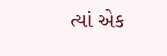ત્યાં એક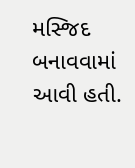મસ્જિદ બનાવવામાં આવી હતી.